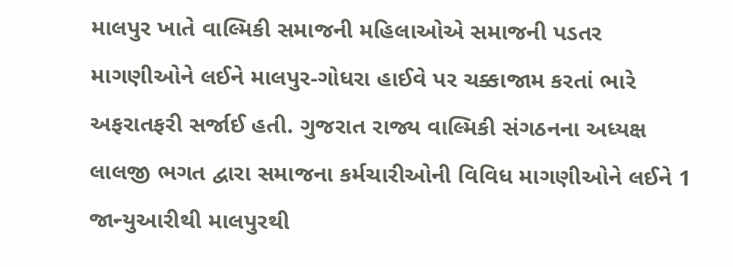માલપુર ખાતે વાલ્મિકી સમાજની મહિલાઓએ સમાજની પડતર માગણીઓને લઈને માલપુર-ગોધરા હાઈવે પર ચક્કાજામ કરતાં ભારે અફરાતફરી સર્જાઈ હતી. ગુજરાત રાજ્ય વાલ્મિકી સંગઠનના અધ્યક્ષ લાલજી ભગત દ્વારા સમાજના કર્મચારીઓની વિવિધ માગણીઓને લઈને 1 જાન્યુઆરીથી માલપુરથી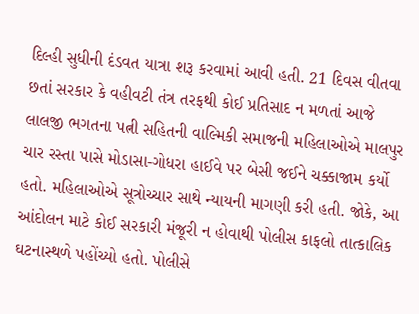દિલ્હી સુધીની દંડવત યાત્રા શરૂ કરવામાં આવી હતી. 21 દિવસ વીતવા છતાં સરકાર કે વહીવટી તંત્ર તરફથી કોઈ પ્રતિસાદ ન મળતાં આજે લાલજી ભગતના પત્ની સહિતની વાલ્મિકી સમાજની મહિલાઓએ માલપુર ચાર રસ્તા પાસે મોડાસા-ગોધરા હાઈવે પર બેસી જઈને ચક્કાજામ કર્યો હતો. મહિલાઓએ સૂત્રોચ્ચાર સાથે ન્યાયની માગણી કરી હતી. જોકે, આ આંદોલન માટે કોઈ સરકારી મંજૂરી ન હોવાથી પોલીસ કાફલો તાત્કાલિક ઘટનાસ્થળે પહોંચ્યો હતો. પોલીસે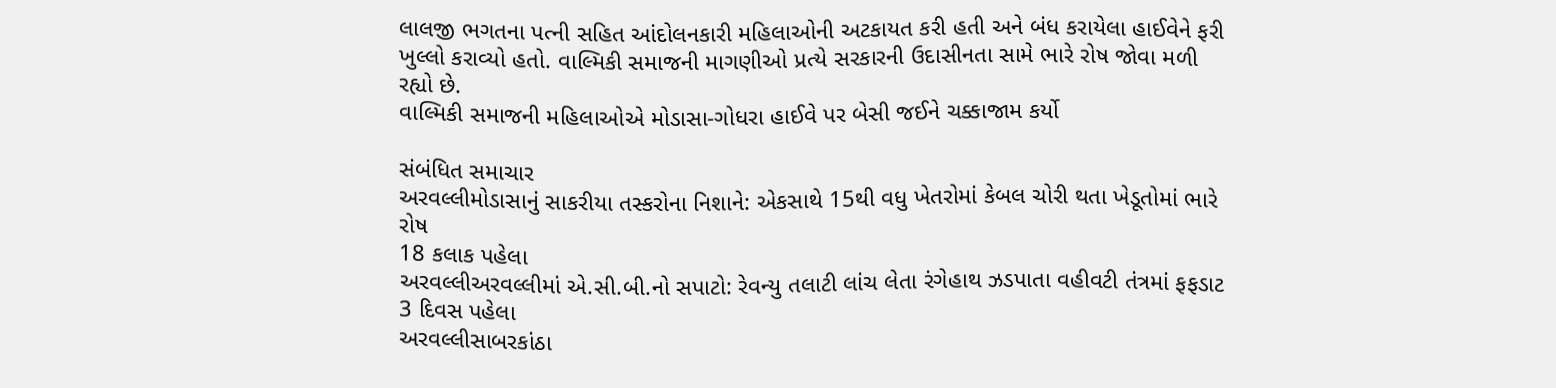લાલજી ભગતના પત્ની સહિત આંદોલનકારી મહિલાઓની અટકાયત કરી હતી અને બંધ કરાયેલા હાઈવેને ફરી ખુલ્લો કરાવ્યો હતો. વાલ્મિકી સમાજની માગણીઓ પ્રત્યે સરકારની ઉદાસીનતા સામે ભારે રોષ જોવા મળી રહ્યો છે.
વાલ્મિકી સમાજની મહિલાઓએ મોડાસા-ગોધરા હાઈવે પર બેસી જઈને ચક્કાજામ કર્યો

સંબંધિત સમાચાર
અરવલ્લીમોડાસાનું સાકરીયા તસ્કરોના નિશાને: એકસાથે 15થી વધુ ખેતરોમાં કેબલ ચોરી થતા ખેડૂતોમાં ભારે રોષ
18 કલાક પહેલા
અરવલ્લીઅરવલ્લીમાં એ.સી.બી.નો સપાટો: રેવન્યુ તલાટી લાંચ લેતા રંગેહાથ ઝડપાતા વહીવટી તંત્રમાં ફફડાટ
3 દિવસ પહેલા
અરવલ્લીસાબરકાંઠા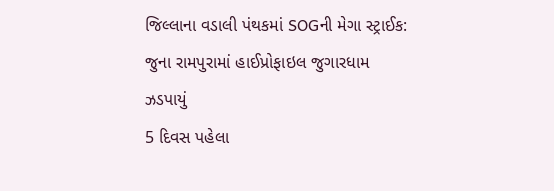જિલ્લાના વડાલી પંથકમાં SOGની મેગા સ્ટ્રાઈક: જુના રામપુરામાં હાઈપ્રોફાઇલ જુગારધામ ઝડપાયું
5 દિવસ પહેલા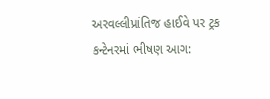અરવલ્લીપ્રાંતિજ હાઈવે પર ટ્રક કન્ટેનરમાં ભીષણ આગ: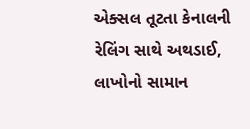એક્સલ તૂટતા કેનાલની રેલિંગ સાથે અથડાઈ, લાખોનો સામાન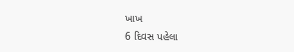ખાખ
6 દિવસ પહેલા